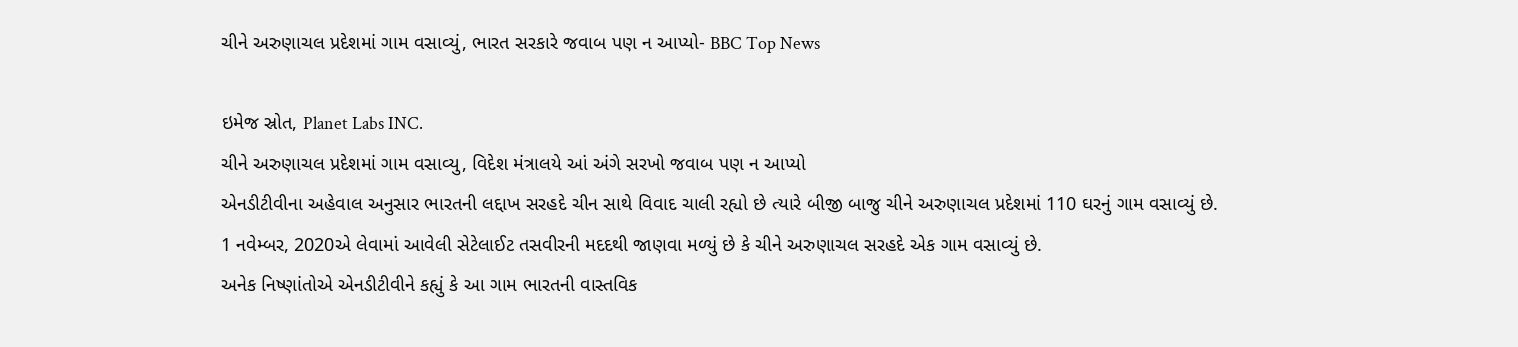ચીને અરુણાચલ પ્રદેશમાં ગામ વસાવ્યું, ભારત સરકારે જવાબ પણ ન આપ્યો- BBC Top News

ઇમેજ સ્રોત, Planet Labs INC.
ચીને અરુણાચલ પ્રદેશમાં ગામ વસાવ્યુ, વિદેશ મંત્રાલયે આં અંગે સરખો જવાબ પણ ન આપ્યો
એનડીટીવીના અહેવાલ અનુસાર ભારતની લદ્દાખ સરહદે ચીન સાથે વિવાદ ચાલી રહ્યો છે ત્યારે બીજી બાજુ ચીને અરુણાચલ પ્રદેશમાં 110 ઘરનું ગામ વસાવ્યું છે.
1 નવેમ્બર, 2020એ લેવામાં આવેલી સેટેલાઈટ તસવીરની મદદથી જાણવા મળ્યું છે કે ચીને અરુણાચલ સરહદે એક ગામ વસાવ્યું છે.
અનેક નિષ્ણાંતોએ એનડીટીવીને કહ્યું કે આ ગામ ભારતની વાસ્તવિક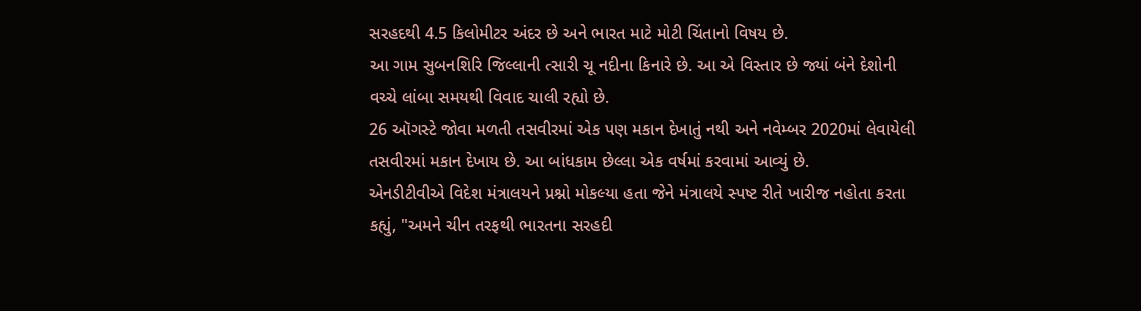સરહદથી 4.5 કિલોમીટર અંદર છે અને ભારત માટે મોટી ચિંતાનો વિષય છે.
આ ગામ સુબનશિરિ જિલ્લાની ત્સારી ચૂ નદીના કિનારે છે. આ એ વિસ્તાર છે જ્યાં બંને દેશોની વચ્ચે લાંબા સમયથી વિવાદ ચાલી રહ્યો છે.
26 ઑગસ્ટે જોવા મળતી તસવીરમાં એક પણ મકાન દેખાતું નથી અને નવેમ્બર 2020માં લેવાયેલી તસવીરમાં મકાન દેખાય છે. આ બાંધકામ છેલ્લા એક વર્ષમાં કરવામાં આવ્યું છે.
એનડીટીવીએ વિદેશ મંત્રાલયને પ્રશ્નો મોકલ્યા હતા જેને મંત્રાલયે સ્પષ્ટ રીતે ખારીજ નહોતા કરતા કહ્યું, "અમને ચીન તરફથી ભારતના સરહદી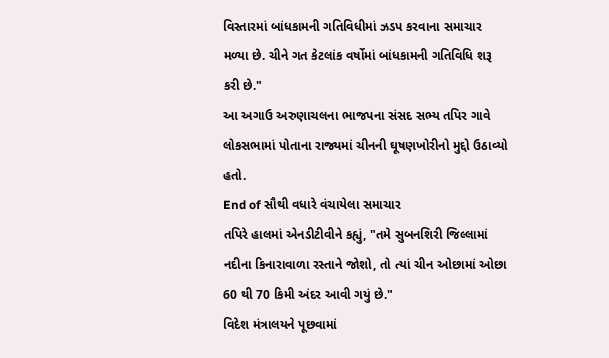વિસ્તારમાં બાંધકામની ગતિવિધીમાં ઝડપ કરવાના સમાચાર મળ્યા છે. ચીને ગત કેટલાંક વર્ષોમાં બાંધકામની ગતિવિધિ શરૂ કરી છે."
આ અગાઉ અરુણાચલના ભાજપના સંસદ સભ્ય તપિર ગાવે લોકસભામાં પોતાના રાજ્યમાં ચીનની ઘૂષણખોરીનો મુદ્દો ઉઠાવ્યો હતો.
End of સૌથી વધારે વંચાયેલા સમાચાર
તપિરે હાલમાં એનડીટીવીને કહ્યું, "તમે સુબનશિરી જિલ્લામાં નદીના કિનારાવાળા રસ્તાને જોશો, તો ત્યાં ચીન ઓછામાં ઓછા 60 થી 70 કિમી અંદર આવી ગયું છે."
વિદેશ મંત્રાલયને પૂછવામાં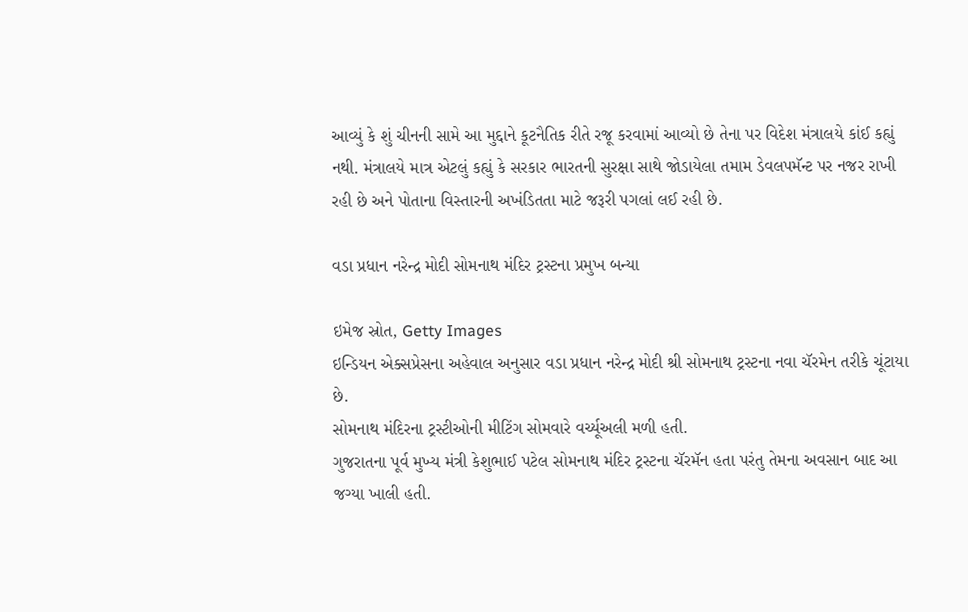આવ્યું કે શું ચીનની સામે આ મુદ્દાને કૂટનૈતિક રીતે રજૂ કરવામાં આવ્યો છે તેના પર વિદેશ મંત્રાલયે કાંઈ કહ્યું નથી. મંત્રાલયે માત્ર એટલું કહ્યું કે સરકાર ભારતની સુરક્ષા સાથે જોડાયેલા તમામ ડેવલપમૅન્ટ પર નજર રાખી રહી છે અને પોતાના વિસ્તારની અખંડિતતા માટે જરૂરી પગલાં લઈ રહી છે.

વડા પ્રધાન નરેન્દ્ર મોદી સોમનાથ મંદિર ટ્રસ્ટના પ્રમુખ બન્યા

ઇમેજ સ્રોત, Getty Images
ઇન્ડિયન એક્સપ્રેસના અહેવાલ અનુસાર વડા પ્રધાન નરેન્દ્ર મોદી શ્રી સોમનાથ ટ્રસ્ટના નવા ચૅરમેન તરીકે ચૂંટાયા છે.
સોમનાથ મંદિરના ટ્રસ્ટીઓની મીટિંગ સોમવારે વર્ચ્યૂઅલી મળી હતી.
ગુજરાતના પૂર્વ મુખ્ય મંત્રી કેશુભાઈ પટેલ સોમનાથ મંદિર ટ્રસ્ટના ચૅરમૅન હતા પરંતુ તેમના અવસાન બાદ આ જગ્યા ખાલી હતી.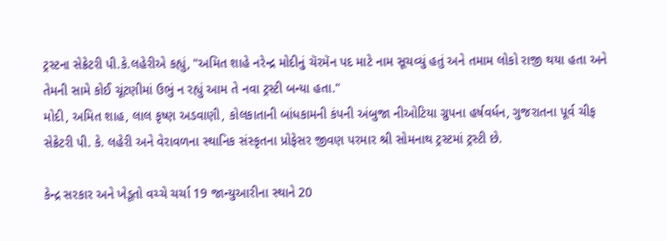ટ્રસ્ટના સેક્રેટરી પી.કે.લહેરીએ કહ્યું, "અમિત શાહે નરેન્દ્ર મોદીનું ચૅરમૅન પદ માટે નામ સૂચવ્યું હતું અને તમામ લોકો રાજી થયા હતા અને તેમની સામે કોઈ ચૂંટણીમાં ઉભું ન રહ્યું આમ તે નવા ટ્રસ્ટી બન્યા હતા."
મોદી, અમિત શાહ, લાલ કૃષ્ણ અડવાણી, કોલકાતાની બાંધકામની કંપની અંબુજા નીઓટિયા ગ્રુપના હર્ષવર્ધન, ગુજરાતના પૂર્વ ચીફ સેક્રેટરી પી. કે. લહેરી અને વેરાવળના સ્થાનિક સંસ્કૃતના પ્રોફેસર જીવણ પરમાર શ્રી સોમનાથ ટ્રસ્ટમાં ટ્રસ્ટી છે.

કેન્દ્ર સરકાર અને ખેડૂતો વચ્ચે ચર્ચા 19 જાન્યુઆરીના સ્થાને 20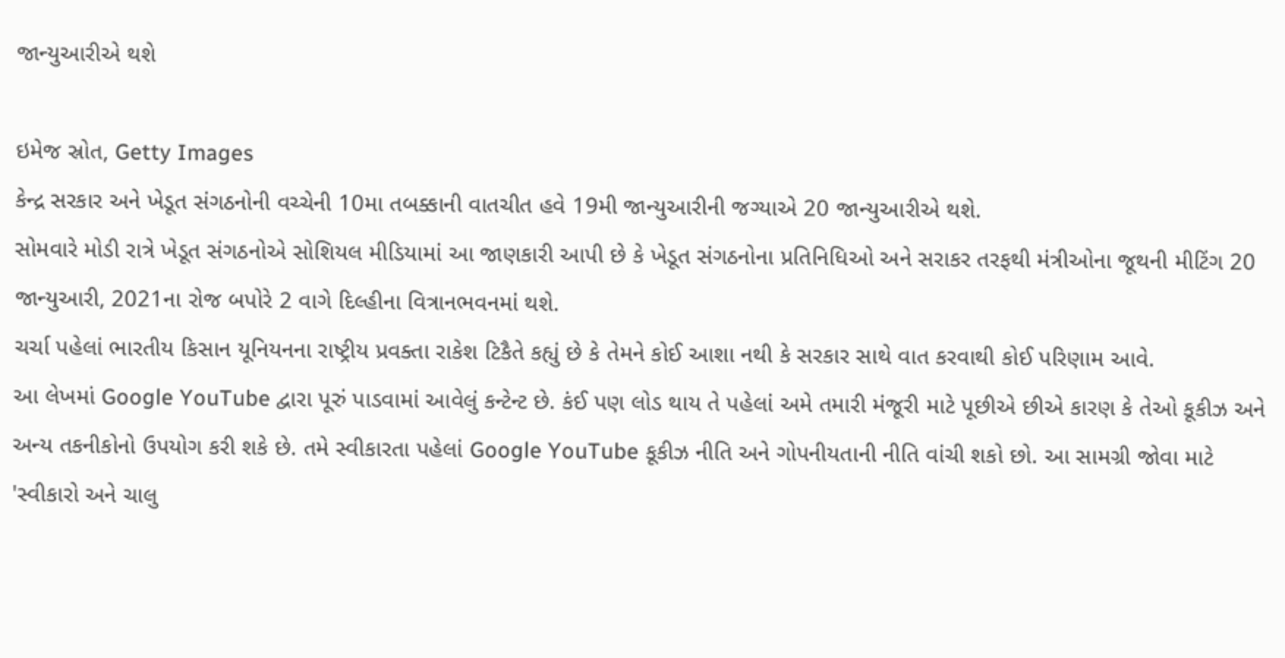જાન્યુઆરીએ થશે

ઇમેજ સ્રોત, Getty Images
કેન્દ્ર સરકાર અને ખેડૂત સંગઠનોની વચ્ચેની 10મા તબક્કાની વાતચીત હવે 19મી જાન્યુઆરીની જગ્યાએ 20 જાન્યુઆરીએ થશે.
સોમવારે મોડી રાત્રે ખેડૂત સંગઠનોએ સોશિયલ મીડિયામાં આ જાણકારી આપી છે કે ખેડૂત સંગઠનોના પ્રતિનિધિઓ અને સરાકર તરફથી મંત્રીઓના જૂથની મીટિંગ 20 જાન્યુઆરી, 2021ના રોજ બપોરે 2 વાગે દિલ્હીના વિત્રાનભવનમાં થશે.
ચર્ચા પહેલાં ભારતીય કિસાન યૂનિયનના રાષ્ટ્રીય પ્રવક્તા રાકેશ ટિકૈતે કહ્યું છે કે તેમને કોઈ આશા નથી કે સરકાર સાથે વાત કરવાથી કોઈ પરિણામ આવે.
આ લેખમાં Google YouTube દ્વારા પૂરું પાડવામાં આવેલું કન્ટેન્ટ છે. કંઈ પણ લોડ થાય તે પહેલાં અમે તમારી મંજૂરી માટે પૂછીએ છીએ કારણ કે તેઓ કૂકીઝ અને અન્ય તકનીકોનો ઉપયોગ કરી શકે છે. તમે સ્વીકારતા પહેલાં Google YouTube કૂકીઝ નીતિ અને ગોપનીયતાની નીતિ વાંચી શકો છો. આ સામગ્રી જોવા માટે 'સ્વીકારો અને ચાલુ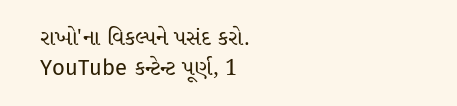રાખો'ના વિકલ્પને પસંદ કરો.
YouTube કન્ટેન્ટ પૂર્ણ, 1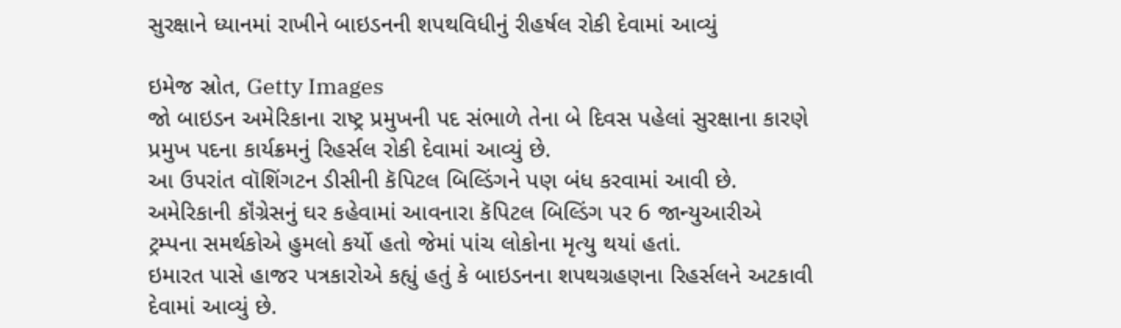સુરક્ષાને ધ્યાનમાં રાખીને બાઇડનની શપથવિધીનું રીહર્ષલ રોકી દેવામાં આવ્યું

ઇમેજ સ્રોત, Getty Images
જો બાઇડન અમેરિકાના રાષ્ટ્ર પ્રમુખની પદ સંભાળે તેના બે દિવસ પહેલાં સુરક્ષાના કારણે પ્રમુખ પદના કાર્યક્રમનું રિહર્સલ રોકી દેવામાં આવ્યું છે.
આ ઉપરાંત વૉશિંગટન ડીસીની કૅપિટલ બિલ્ડિંગને પણ બંધ કરવામાં આવી છે.
અમેરિકાની કૉંગ્રેસનું ઘર કહેવામાં આવનારા કૅપિટલ બિલ્ડિંગ પર 6 જાન્યુઆરીએ ટ્રમ્પના સમર્થકોએ હુમલો કર્યો હતો જેમાં પાંચ લોકોના મૃત્યુ થયાં હતાં.
ઇમારત પાસે હાજર પત્રકારોએ કહ્યું હતું કે બાઇડનના શપથગ્રહણના રિહર્સલને અટકાવી દેવામાં આવ્યું છે.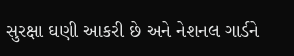સુરક્ષા ઘણી આકરી છે અને નેશનલ ગાર્ડને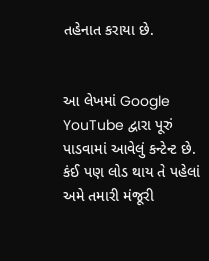તહેનાત કરાયા છે.


આ લેખમાં Google YouTube દ્વારા પૂરું પાડવામાં આવેલું કન્ટેન્ટ છે. કંઈ પણ લોડ થાય તે પહેલાં અમે તમારી મંજૂરી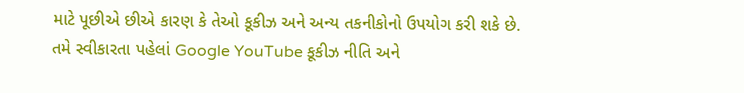માટે પૂછીએ છીએ કારણ કે તેઓ કૂકીઝ અને અન્ય તકનીકોનો ઉપયોગ કરી શકે છે. તમે સ્વીકારતા પહેલાં Google YouTube કૂકીઝ નીતિ અને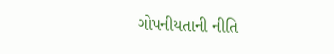ગોપનીયતાની નીતિ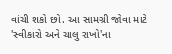વાંચી શકો છો. આ સામગ્રી જોવા માટે 'સ્વીકારો અને ચાલુ રાખો'ના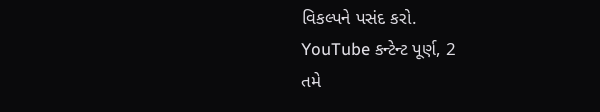વિકલ્પને પસંદ કરો.
YouTube કન્ટેન્ટ પૂર્ણ, 2
તમે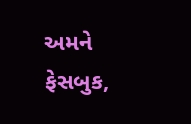અમને ફેસબુક,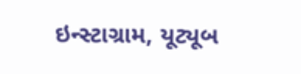ઇન્સ્ટાગ્રામ, યૂટ્યૂબ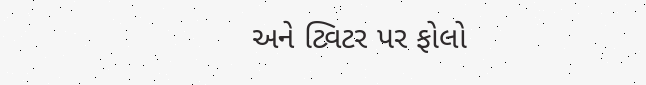અને ટ્વિટર પર ફોલો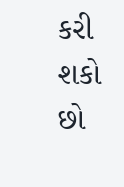કરી શકો છો